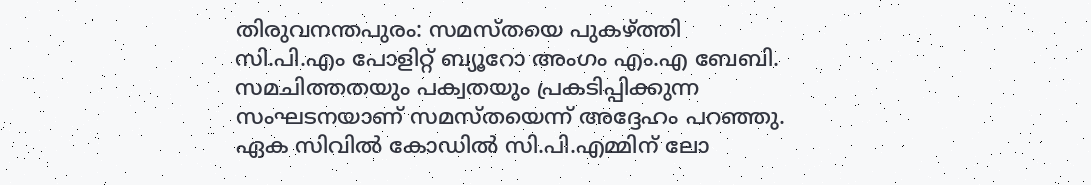തിരുവനന്തപുരം: സമസ്തയെ പുകഴ്ത്തി സി.പി.എം പോളിറ്റ് ബ്യൂറോ അംഗം എം.എ ബേബി. സമചിത്തതയും പക്വതയും പ്രകടിപ്പിക്കുന്ന സംഘടനയാണ് സമസ്തയെന്ന് അദ്ദേഹം പറഞ്ഞു. ഏക സിവിൽ കോഡിൽ സി.പി.എമ്മിന് ലോ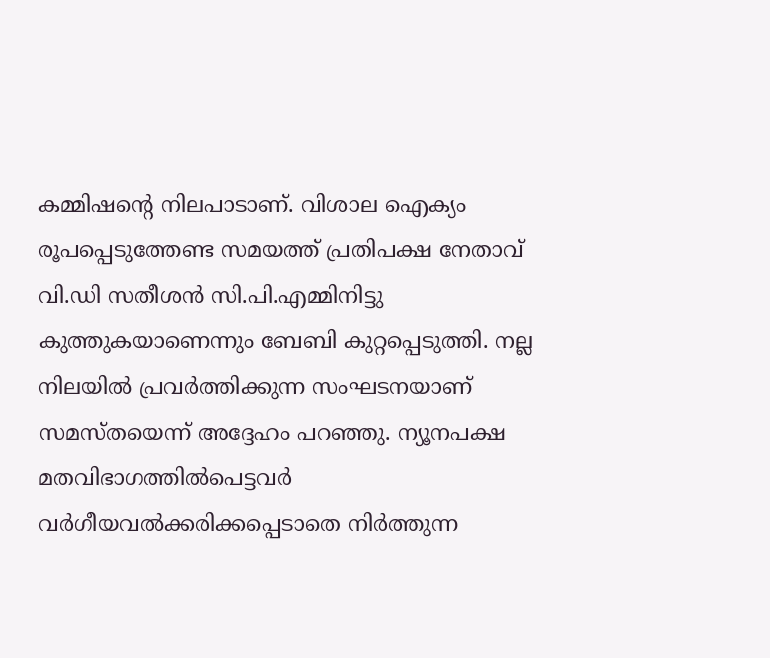കമ്മിഷന്റെ നിലപാടാണ്. വിശാല ഐക്യം രൂപപ്പെടുത്തേണ്ട സമയത്ത് പ്രതിപക്ഷ നേതാവ് വി.ഡി സതീശൻ സി.പി.എമ്മിനിട്ടു കുത്തുകയാണെന്നും ബേബി കുറ്റപ്പെടുത്തി. നല്ല നിലയിൽ പ്രവർത്തിക്കുന്ന സംഘടനയാണ് സമസ്തയെന്ന് അദ്ദേഹം പറഞ്ഞു. ന്യൂനപക്ഷ മതവിഭാഗത്തിൽപെട്ടവർ വർഗീയവൽക്കരിക്കപ്പെടാതെ നിർത്തുന്ന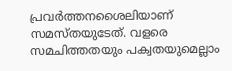പ്രവർത്തനശൈലിയാണ് സമസ്തയുടേത്. വളരെ സമചിത്തതയും പക്വതയുമെല്ലാം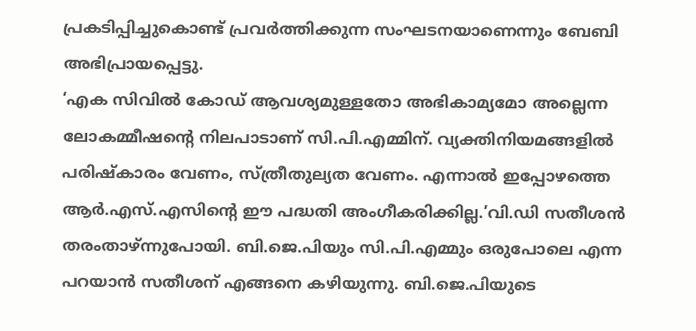പ്രകടിപ്പിച്ചുകൊണ്ട് പ്രവർത്തിക്കുന്ന സംഘടനയാണെന്നും ബേബി അഭിപ്രായപ്പെട്ടു.
‘എക സിവിൽ കോഡ് ആവശ്യമുള്ളതോ അഭികാമ്യമോ അല്ലെന്ന ലോകമ്മീഷന്റെ നിലപാടാണ് സി.പി.എമ്മിന്. വ്യക്തിനിയമങ്ങളിൽ പരിഷ്കാരം വേണം, സ്ത്രീതുല്യത വേണം. എന്നാൽ ഇപ്പോഴത്തെ ആർ.എസ്.എസിന്റെ ഈ പദ്ധതി അംഗീകരിക്കില്ല.’വി.ഡി സതീശൻ തരംതാഴ്ന്നുപോയി. ബി.ജെ.പിയും സി.പി.എമ്മും ഒരുപോലെ എന്ന പറയാൻ സതീശന് എങ്ങനെ കഴിയുന്നു. ബി.ജെ.പിയുടെ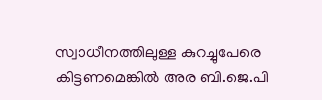സ്വാധീനത്തിലുള്ള കുറച്ചുപേരെ കിട്ടണമെങ്കിൽ അര ബി.ജെ.പി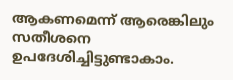ആകണമെന്ന് ആരെങ്കിലും സതീശനെ ഉപദേശിച്ചിട്ടുണ്ടാകാം.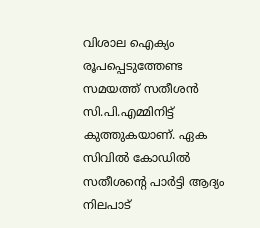വിശാല ഐക്യം രൂപപ്പെടുത്തേണ്ട സമയത്ത് സതീശൻ സി.പി.എമ്മിനിട്ട് കുത്തുകയാണ്. ഏക സിവിൽ കോഡിൽ സതീശന്റെ പാർട്ടി ആദ്യം നിലപാട്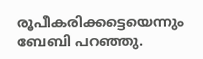രൂപീകരിക്കട്ടെയെന്നും ബേബി പറഞ്ഞു.